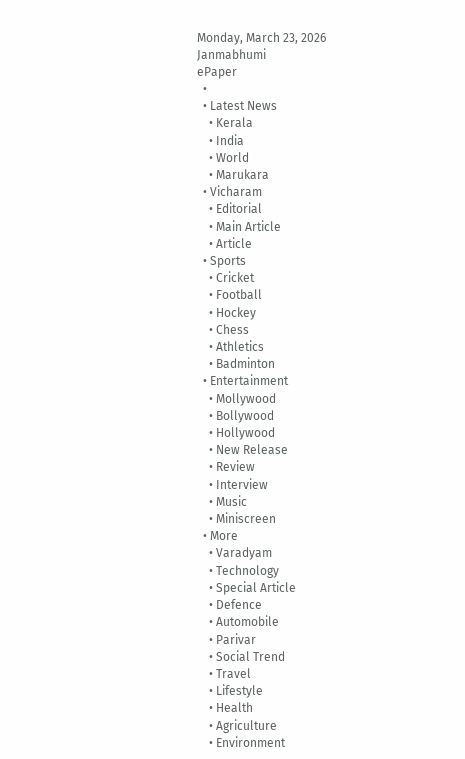Monday, March 23, 2026
Janmabhumi
ePaper
  •
  • Latest News
    • Kerala
    • India
    • World
    • Marukara
  • Vicharam
    • Editorial
    • Main Article
    • Article
  • Sports
    • Cricket
    • Football
    • Hockey
    • Chess
    • Athletics
    • Badminton
  • Entertainment
    • Mollywood
    • Bollywood
    • Hollywood
    • New Release
    • Review
    • Interview
    • Music
    • Miniscreen
  • More
    • Varadyam
    • Technology
    • Special Article
    • Defence
    • Automobile
    • Parivar
    • Social Trend
    • Travel
    • Lifestyle
    • Health
    • Agriculture
    • Environment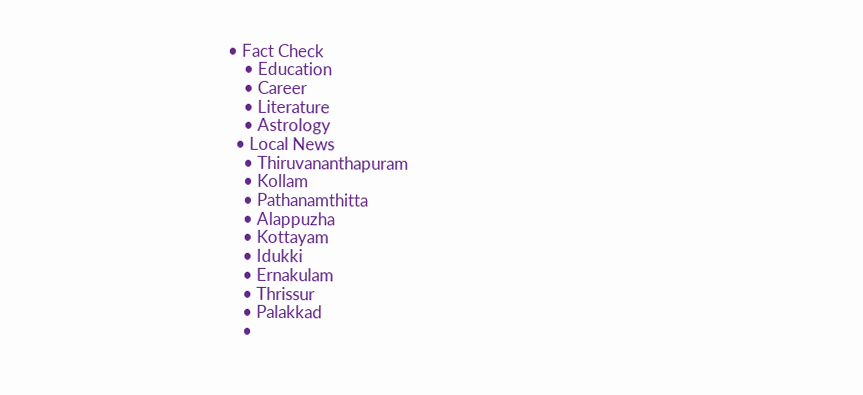• Fact Check
    • Education
    • Career
    • Literature
    • Astrology
  • Local News
    • Thiruvananthapuram
    • Kollam
    • Pathanamthitta
    • Alappuzha
    • Kottayam
    • Idukki
    • Ernakulam
    • Thrissur
    • Palakkad
    •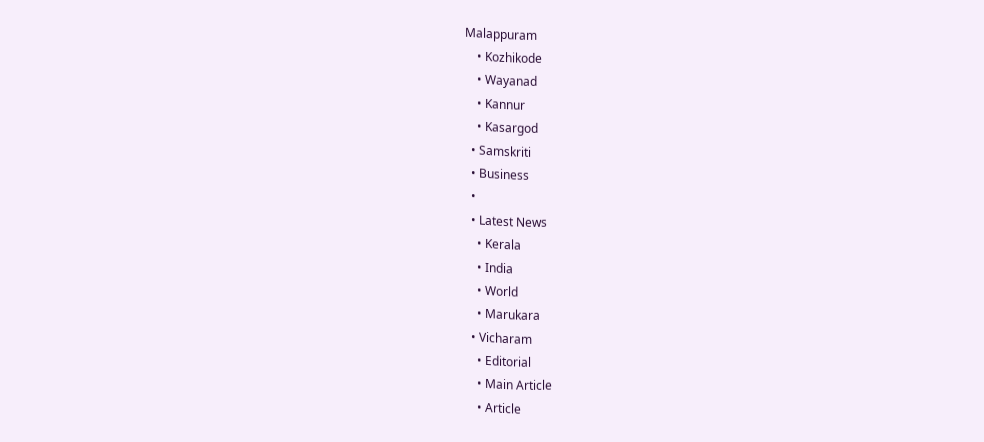Malappuram
    • Kozhikode
    • Wayanad
    • Kannur
    • Kasargod
  • Samskriti
  • Business
  •
  • Latest News
    • Kerala
    • India
    • World
    • Marukara
  • Vicharam
    • Editorial
    • Main Article
    • Article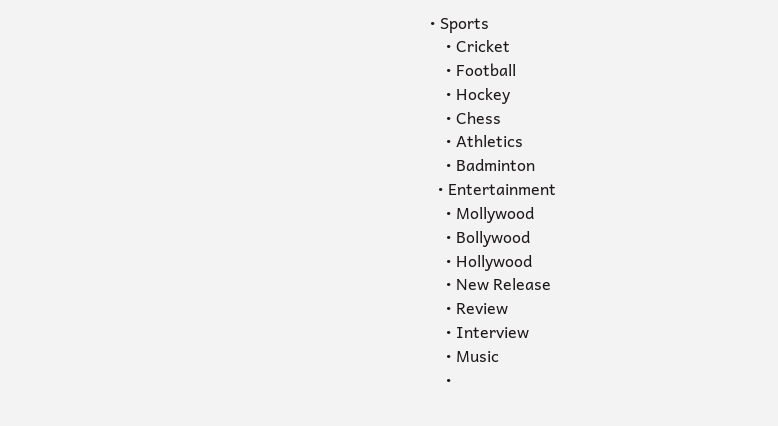• Sports
    • Cricket
    • Football
    • Hockey
    • Chess
    • Athletics
    • Badminton
  • Entertainment
    • Mollywood
    • Bollywood
    • Hollywood
    • New Release
    • Review
    • Interview
    • Music
    •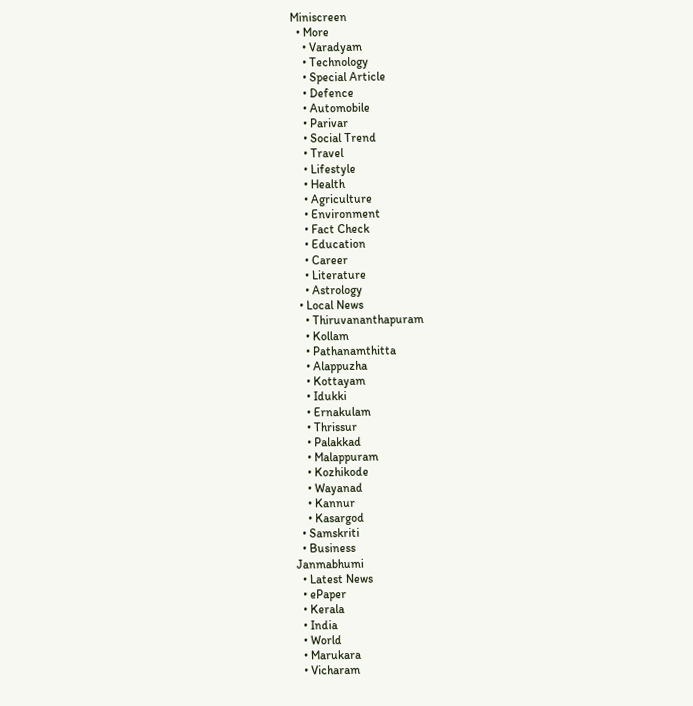Miniscreen
  • More
    • Varadyam
    • Technology
    • Special Article
    • Defence
    • Automobile
    • Parivar
    • Social Trend
    • Travel
    • Lifestyle
    • Health
    • Agriculture
    • Environment
    • Fact Check
    • Education
    • Career
    • Literature
    • Astrology
  • Local News
    • Thiruvananthapuram
    • Kollam
    • Pathanamthitta
    • Alappuzha
    • Kottayam
    • Idukki
    • Ernakulam
    • Thrissur
    • Palakkad
    • Malappuram
    • Kozhikode
    • Wayanad
    • Kannur
    • Kasargod
  • Samskriti
  • Business
Janmabhumi
  • Latest News
  • ePaper
  • Kerala
  • India
  • World
  • Marukara
  • Vicharam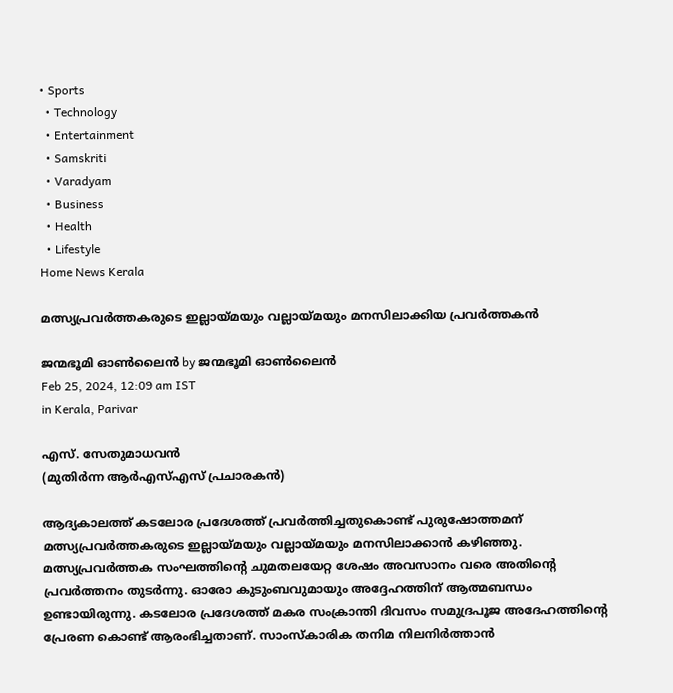• Sports
  • Technology
  • Entertainment
  • Samskriti
  • Varadyam
  • Business
  • Health
  • Lifestyle
Home News Kerala

മത്സ്യപ്രവര്‍ത്തകരുടെ ഇല്ലായ്‌മയും വല്ലായ്‌മയും മനസിലാക്കിയ പ്രവര്‍ത്തകന്‍

ജന്മഭൂമി ഓണ്‍ലൈന്‍ by ജന്മഭൂമി ഓണ്‍ലൈന്‍
Feb 25, 2024, 12:09 am IST
in Kerala, Parivar

എസ്. സേതുമാധവന്‍
(മുതിര്‍ന്ന ആര്‍എസ്എസ് പ്രചാരകന്‍)

ആദ്യകാലത്ത് കടലോര പ്രദേശത്ത് പ്രവര്‍ത്തിച്ചതുകൊണ്ട് പുരുഷോത്തമന് മത്സ്യപ്രവര്‍ത്തകരുടെ ഇല്ലായ്‌മയും വല്ലായ്‌മയും മനസിലാക്കാന്‍ കഴിഞ്ഞു. മത്സ്യപ്രവര്‍ത്തക സംഘത്തിന്റെ ചുമതലയേറ്റ ശേഷം അവസാനം വരെ അതിന്റെ പ്രവര്‍ത്തനം തുടര്‍ന്നു. ഓരോ കുടുംബവുമായും അദ്ദേഹത്തിന് ആത്മബന്ധം ഉണ്ടായിരുന്നു. കടലോര പ്രദേശത്ത് മകര സംക്രാന്തി ദിവസം സമുദ്രപൂജ അദേഹത്തിന്റെ പ്രേരണ കൊണ്ട് ആരംഭിച്ചതാണ്. സാംസ്‌കാരിക തനിമ നിലനിര്‍ത്താന്‍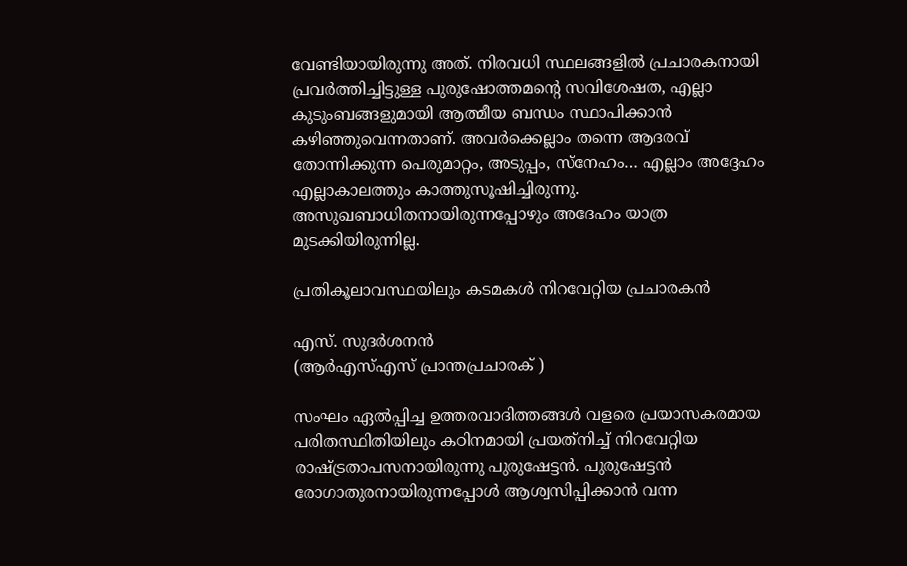വേണ്ടിയായിരുന്നു അത്. നിരവധി സ്ഥലങ്ങളില്‍ പ്രചാരകനായി പ്രവര്‍ത്തിച്ചിട്ടുള്ള പുരുഷോത്തമന്റെ സവിശേഷത, എല്ലാ കുടുംബങ്ങളുമായി ആത്മീയ ബന്ധം സ്ഥാപിക്കാന്‍ കഴിഞ്ഞുവെന്നതാണ്. അവര്‍ക്കെല്ലാം തന്നെ ആദരവ് തോന്നിക്കുന്ന പെരുമാറ്റം, അടുപ്പം, സ്‌നേഹം… എല്ലാം അദ്ദേഹം എല്ലാകാലത്തും കാത്തുസൂഷിച്ചിരുന്നു. അസുഖബാധിതനായിരുന്നപ്പോഴും അദേഹം യാത്ര മുടക്കിയിരുന്നില്ല.

പ്രതികൂലാവസ്ഥയിലും കടമകള്‍ നിറവേറ്റിയ പ്രചാരകന്‍

എസ്. സുദര്‍ശനന്‍
(ആര്‍എസ്എസ് പ്രാന്തപ്രചാരക് )

സംഘം ഏല്‍പ്പിച്ച ഉത്തരവാദിത്തങ്ങള്‍ വളരെ പ്രയാസകരമായ പരിതസ്ഥിതിയിലും കഠിനമായി പ്രയത്‌നിച്ച് നിറവേറ്റിയ രാഷ്‌ട്രതാപസനായിരുന്നു പുരുഷേട്ടന്‍. പുരുഷേട്ടന്‍ രോഗാതുരനായിരുന്നപ്പോള്‍ ആശ്വസിപ്പിക്കാന്‍ വന്ന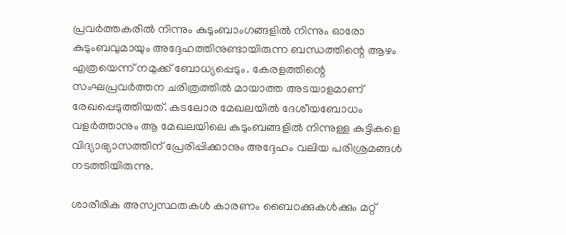പ്രവര്‍ത്തകരില്‍ നിന്നും കുടുംബാംഗങ്ങളില്‍ നിന്നും ഓരോ കുടുംബവുമായും അദ്ദേഹത്തിനുണ്ടായിരുന്ന ബന്ധത്തിന്റെ ആഴം എത്രയെന്ന് നമുക്ക് ബോധ്യപ്പെടും. കേരളത്തിന്റെ സംഘപ്രവര്‍ത്തന ചരിത്രത്തില്‍ മായാത്ത അടയാളമാണ് രേഖപ്പെടുത്തിയത്. കടലോര മേഖലയില്‍ ദേശീയബോധം വളര്‍ത്താനും ആ മേഖലയിലെ കുടുംബങ്ങളില്‍ നിന്നുള്ള കുട്ടികളെ വിദ്യാഭ്യാസത്തിന് പ്രേരിപ്പിക്കാനും അദ്ദേഹം വലിയ പരിശ്രമങ്ങള്‍ നടത്തിയിരുന്നു.

ശാരീരിക അസ്വസ്ഥതകള്‍ കാരണം ബൈഠക്കുകള്‍ക്കും മറ്റ്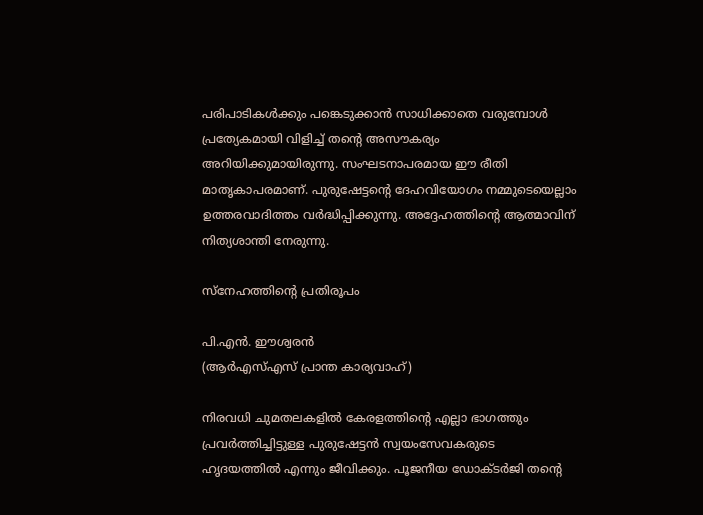പരിപാടികള്‍ക്കും പങ്കെടുക്കാന്‍ സാധിക്കാതെ വരുമ്പോള്‍ പ്രത്യേകമായി വിളിച്ച് തന്റെ അസൗകര്യം അറിയിക്കുമായിരുന്നു. സംഘടനാപരമായ ഈ രീതി മാതൃകാപരമാണ്. പുരുഷേട്ടന്റെ ദേഹവിയോഗം നമ്മുടെയെല്ലാം ഉത്തരവാദിത്തം വര്‍ദ്ധിപ്പിക്കുന്നു. അദ്ദേഹത്തിന്റെ ആത്മാവിന് നിത്യശാന്തി നേരുന്നു.

സ്‌നേഹത്തിന്റെ പ്രതിരൂപം

പി.എന്‍. ഈശ്വരന്‍
(ആര്‍എസ്എസ് പ്രാന്ത കാര്യവാഹ്)

നിരവധി ചുമതലകളില്‍ കേരളത്തിന്റെ എല്ലാ ഭാഗത്തും പ്രവര്‍ത്തിച്ചിട്ടുള്ള പുരുഷേട്ടന്‍ സ്വയംസേവകരുടെ ഹൃദയത്തില്‍ എന്നും ജീവിക്കും. പൂജനീയ ഡോക്ടര്‍ജി തന്റെ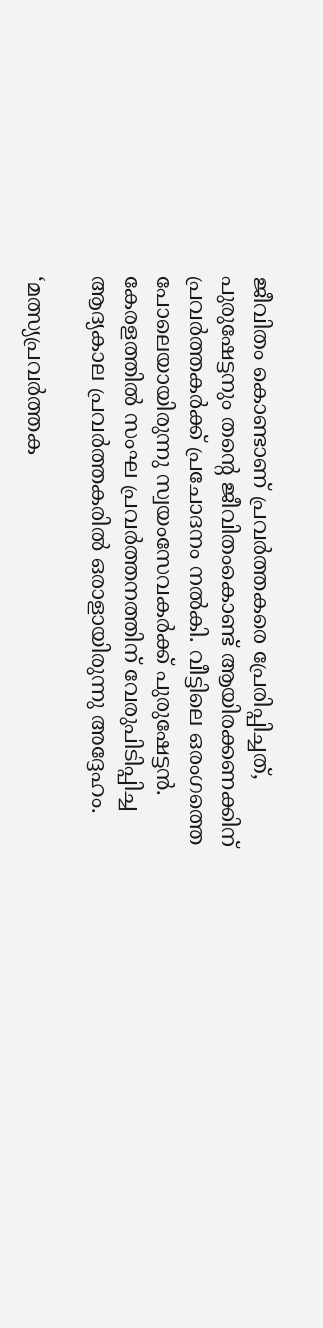ജീവിതം കൊണ്ടാണ് പ്രവര്‍ത്തകരെ പ്രേരിപ്പിച്ചത്, പുരുഷേട്ടനും തന്റെ ജീവിതംകൊണ്ട് ആയിരക്കണക്കിന് പ്രവര്‍ത്തകര്‍ക്ക് പ്രചോദനം നല്‍കി. വീട്ടിലെ ഒരംഗത്തെ പോലെയായിരുന്നു സ്വയംസേവകര്‍ക്ക് പുരുഷേട്ടന്‍. കേരളത്തില്‍ സംഘ പ്രവര്‍ത്തനത്തിന് വേരുപിടിപ്പിച്ച ആദ്യകാല പ്രവര്‍ത്തകരില്‍ ഒരാളായിരുന്നു അദ്ദേഹം.

‘മത്സ്യപ്രവര്‍ത്തക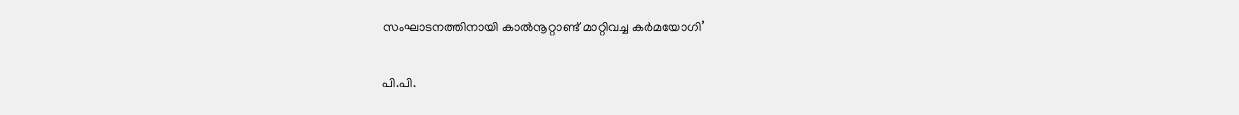സംഘാടനത്തിനായി കാല്‍നൂറ്റാണ്ട് മാറ്റിവച്ച കര്‍മയോഗി’

പി.പി.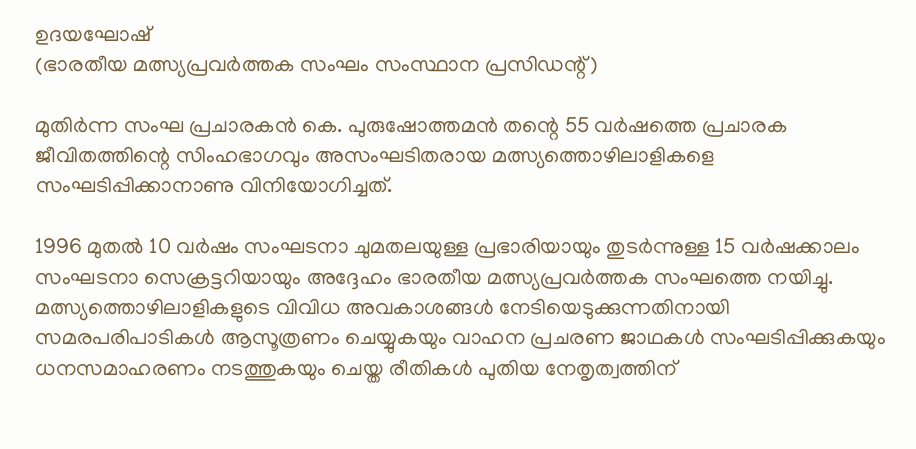ഉദയഘോഷ്
(ഭാരതീയ മത്സ്യപ്രവര്‍ത്തക സംഘം സംസ്ഥാന പ്രസിഡന്റ്)

മുതിര്‍ന്ന സംഘ പ്രചാരകന്‍ കെ. പുരുഷോത്തമന്‍ തന്റെ 55 വര്‍ഷത്തെ പ്രചാരക ജീവിതത്തിന്റെ സിംഹഭാഗവും അസംഘടിതരായ മത്സ്യത്തൊഴിലാളികളെ സംഘടിപ്പിക്കാനാണു വിനിയോഗിച്ചത്.

1996 മുതല്‍ 10 വര്‍ഷം സംഘടനാ ചുമതലയുള്ള പ്രഭാരിയായും തുടര്‍ന്നുള്ള 15 വര്‍ഷക്കാലം സംഘടനാ സെക്രട്ടറിയായും അദ്ദേഹം ഭാരതീയ മത്സ്യപ്രവര്‍ത്തക സംഘത്തെ നയിച്ചു. മത്സ്യത്തൊഴിലാളികളുടെ വിവിധ അവകാശങ്ങള്‍ നേടിയെടുക്കുന്നതിനായി സമരപരിപാടികള്‍ ആസൂത്രണം ചെയ്യുകയും വാഹന പ്രചരണ ജാഥകള്‍ സംഘടിപ്പിക്കുകയും ധനസമാഹരണം നടത്തുകയും ചെയ്ത രീതികള്‍ പുതിയ നേതൃത്വത്തിന്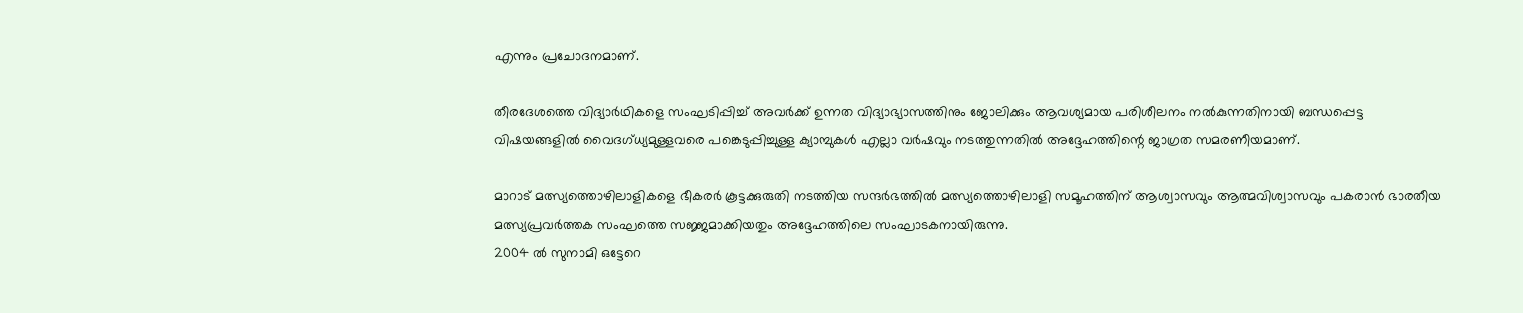എന്നും പ്രചോദനമാണ്.

തീരദേശത്തെ വിദ്യാര്‍ഥികളെ സംഘടിപ്പിച്ച് അവര്‍ക്ക് ഉന്നത വിദ്യാഭ്യാസത്തിനും ജോലിക്കും ആവശ്യമായ പരിശീലനം നല്‍കുന്നതിനായി ബന്ധപ്പെട്ട വിഷയങ്ങളില്‍ വൈദഗ്ധ്യമുള്ളവരെ പങ്കെടുപ്പിച്ചുള്ള ക്യാമ്പുകള്‍ എല്ലാ വര്‍ഷവും നടത്തുന്നതില്‍ അദ്ദേഹത്തിന്റെ ജാഗ്രത സമരണീയമാണ്.

മാറാട് മത്സ്യത്തൊഴിലാളികളെ ഭീകരര്‍ കൂട്ടക്കുരുതി നടത്തിയ സന്ദര്‍ഭത്തില്‍ മത്സ്യത്തൊഴിലാളി സമൂഹത്തിന് ആശ്വാസവും ആത്മവിശ്വാസവും പകരാന്‍ ഭാരതീയ മത്സ്യപ്രവര്‍ത്തക സംഘത്തെ സജ്ജമാക്കിയതും അദ്ദേഹത്തിലെ സംഘാടകനായിരുന്നു.
2004 ല്‍ സുനാമി ഒട്ടേറെ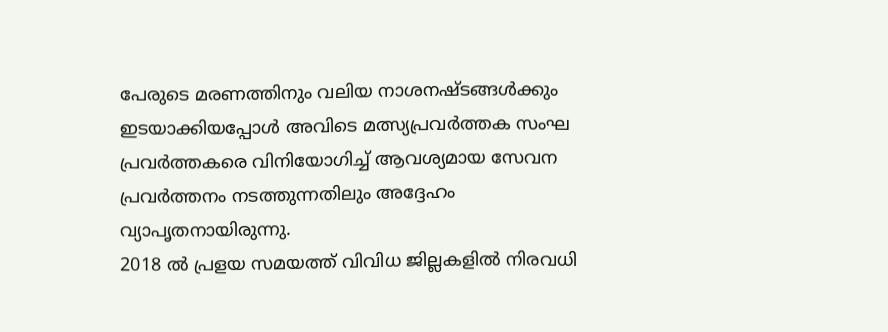പേരുടെ മരണത്തിനും വലിയ നാശനഷ്ടങ്ങള്‍ക്കും ഇടയാക്കിയപ്പോള്‍ അവിടെ മത്സ്യപ്രവര്‍ത്തക സംഘ പ്രവര്‍ത്തകരെ വിനിയോഗിച്ച് ആവശ്യമായ സേവന പ്രവര്‍ത്തനം നടത്തുന്നതിലും അദ്ദേഹം വ്യാപൃതനായിരുന്നു.
2018 ല്‍ പ്രളയ സമയത്ത് വിവിധ ജില്ലകളില്‍ നിരവധി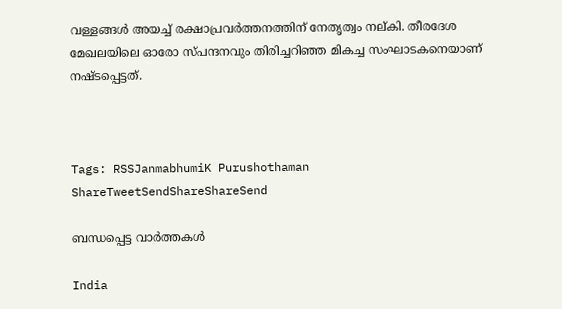വള്ളങ്ങള്‍ അയച്ച് രക്ഷാപ്രവര്‍ത്തനത്തിന് നേതൃത്വം നല്കി. തീരദേശ മേഖലയിലെ ഓരോ സ്പന്ദനവും തിരിച്ചറിഞ്ഞ മികച്ച സംഘാടകനെയാണ് നഷ്ടപ്പെട്ടത്.



Tags: RSSJanmabhumiK Purushothaman
ShareTweetSendShareShareSend

ബന്ധപ്പെട്ട വാര്‍ത്തകള്‍

India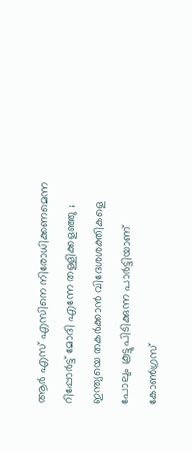ആർ എസ് എസിനെ നിരോധിക്കണമെന്ന റിപ്പോർട്ട് മോദി എന്നേ തള്ളിക്കളഞ്ഞു ; ഇന്ത്യയെ തകർക്കാൻ വിദേശശക്തികളെ പോലും കൂട്ടുപിടിക്കുന്ന പാർട്ടിയാണ് കോൺഗ്രസ്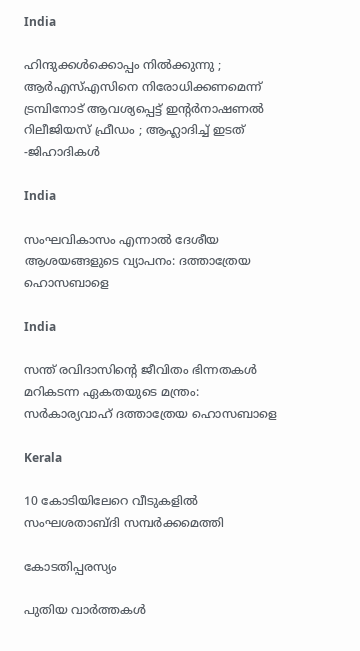India

ഹിന്ദുക്കൾക്കൊപ്പം നിൽക്കുന്നു ; ആർഎസ്എസിനെ നിരോധിക്കണമെന്ന് ട്രമ്പിനോട് ആവശ്യപ്പെട്ട് ഇന്റർനാഷണൽ റിലീജിയസ് ഫ്രീഡം ; ആഹ്ലാദിച്ച് ഇടത് -ജിഹാദികൾ

India

സംഘവികാസം എന്നാല്‍ ദേശീയ ആശയങ്ങളുടെ വ്യാപനം: ദത്താത്രേയ ഹൊസബാളെ

India

സന്ത് രവിദാസിന്റെ ജീവിതം ഭിന്നതകള്‍ മറികടന്ന ഏകതയുടെ മന്ത്രം: സര്‍കാര്യവാഹ് ദത്താത്രേയ ഹൊസബാളെ

Kerala

10 കോടിയിലേറെ വീടുകളിൽ സംഘശതാബ്ദി സമ്പർക്കമെത്തി

കോടതിപ്പരസ്യം

പുതിയ വാര്‍ത്തകള്‍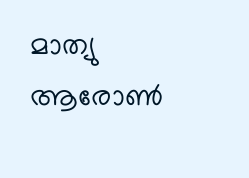മാത്യു ആരോണ്‍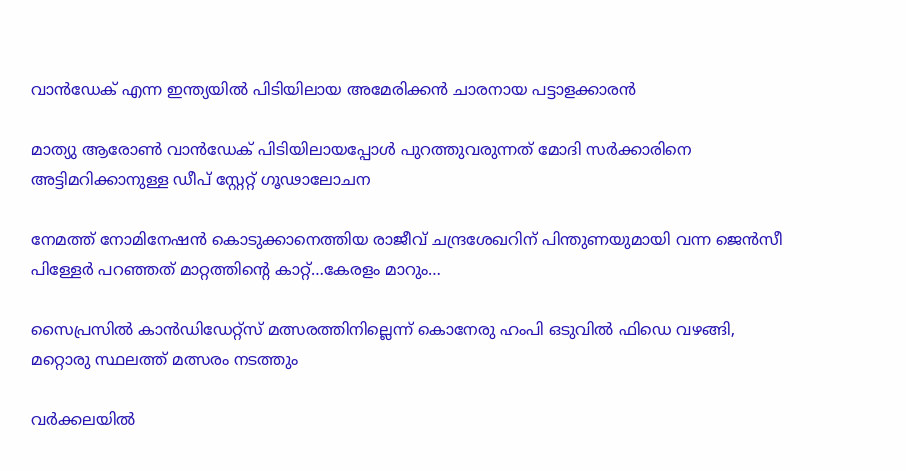വാന്‍ഡേക് എന്ന ഇന്ത്യയില്‍ പിടിയിലായ അമേരിക്കന്‍ ചാരനായ പട്ടാളക്കാരന്‍

മാത്യു ആരോണ്‍ വാന്‍ഡേക് പിടിയിലായപ്പോള്‍ പുറത്തുവരുന്നത് മോദി സര്‍ക്കാരിനെ അട്ടിമറിക്കാനുള്ള ഡീപ് സ്റ്റേറ്റ് ഗൂഢാലോചന

നേമത്ത് നോമിനേഷന്‍ കൊടുക്കാനെത്തിയ രാജീവ് ചന്ദ്രശേഖറിന് പിന്തുണയുമായി വന്ന ജെന്‍സീ പിള്ളേര്‍ പറഞ്ഞത് മാറ്റത്തിന്റെ കാറ്റ്…കേരളം മാറും…

സൈപ്രസില്‍ കാന്‍ഡിഡേറ്റ്സ് മത്സരത്തിനില്ലെന്ന് കൊനേരു ഹംപി ഒടുവില്‍ ഫിഡെ വഴങ്ങി, മറ്റൊരു സ്ഥലത്ത് മത്സരം നടത്തും

വർക്കലയില്‍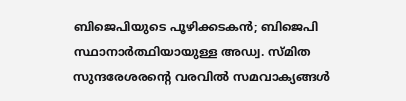ബിജെപിയുടെ പൂഴിക്കടകന്‍; ബിജെപി സ്ഥാനാർത്ഥിയായുള്ള അഡ്വ. സ്മിത സുന്ദരേശരന്റെ വരവില്‍ സമവാക്യങ്ങള്‍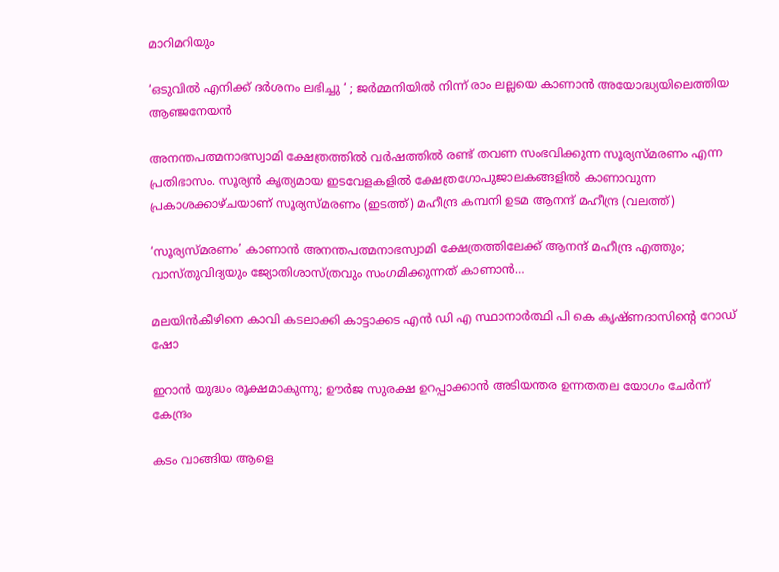മാറിമറിയും

‘ഒടുവിൽ എനിക്ക് ദർശനം ലഭിച്ചു ‘ ; ജർമ്മനിയിൽ നിന്ന് രാം ലല്ലയെ കാണാൻ അയോദ്ധ്യയിലെത്തിയ ആഞ്ജനേയൻ

അനന്തപത്മനാഭസ്വാമി ക്ഷേത്രത്തില്‍ വര്‍ഷത്തില്‍ രണ്ട് തവണ സംഭവിക്കുന്ന സൂര്യസ്മരണം എന്ന പ്രതിഭാസം. സൂര്യന്‍ കൃത്യമായ ഇടവേളകളില്‍ ക്ഷേത്രഗോപുജാലകങ്ങളില്‍ കാണാവുന്ന പ്രകാശക്കാഴ്ചയാണ് സൂര്യസ്മരണം (ഇടത്ത്) മഹീന്ദ്ര കമ്പനി ഉടമ ആനന്ദ് മഹീന്ദ്ര (വലത്ത്)

‘സൂര്യസ്മരണം’ കാണാന്‍ അനന്തപത്മനാഭസ്വാമി ക്ഷേത്രത്തിലേക്ക് ആനന്ദ് മഹീന്ദ്ര എത്തും; വാസ്തുവിദ്യയും ജ്യോതിശാസ്ത്രവും സംഗമിക്കുന്നത് കാണാന്‍…

മലയിന്‍കീഴിനെ കാവി കടലാക്കി കാട്ടാക്കട എന്‍ ഡി എ സ്ഥാനാര്‍ത്ഥി പി കെ കൃഷ്ണദാസിന്റെ റോഡ് ഷോ

ഇറാന്‍ യുദ്ധം രൂക്ഷമാകുന്നു; ഊർജ സുരക്ഷ ഉറപ്പാക്കാൻ അടിയന്തര ഉന്നതതല യോഗം ചേർന്ന് കേന്ദ്രം

കടം വാങ്ങിയ ആളെ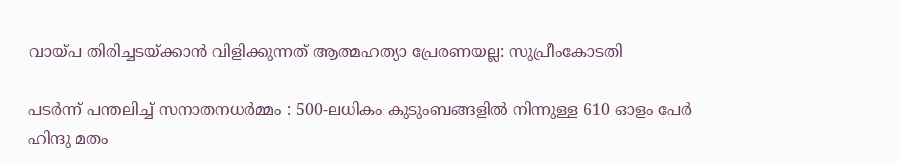വായ്‌പ തിരിച്ചടയ്‌ക്കാൻ വിളിക്കുന്നത് ആത്മഹത്യാ പ്രേരണയല്ല: സുപ്രീംകോടതി

പടർന്ന് പന്തലിച്ച് സനാതനധർമ്മം : 500-ലധികം കുടുംബങ്ങളിൽ നിന്നുള്ള 610 ഓളം പേർ ഹിന്ദു മതം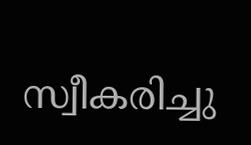സ്വീകരിച്ചു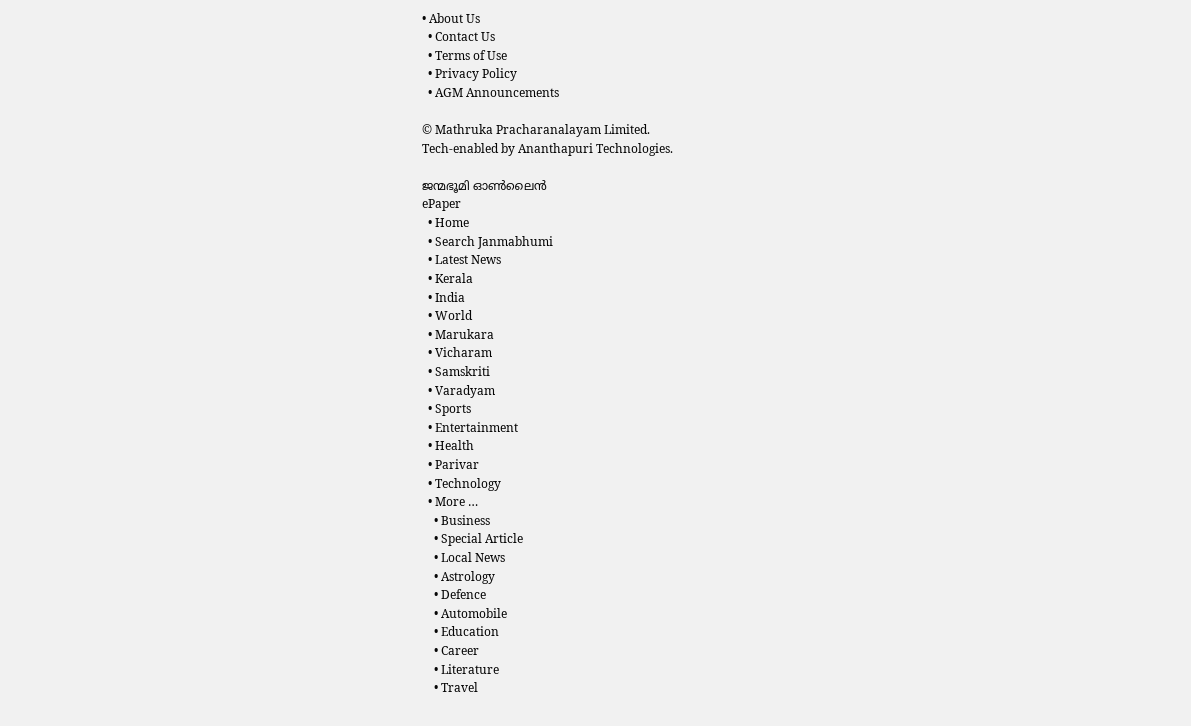• About Us
  • Contact Us
  • Terms of Use
  • Privacy Policy
  • AGM Announcements

© Mathruka Pracharanalayam Limited.
Tech-enabled by Ananthapuri Technologies.

ജന്മഭൂമി ഓണ്‍ലൈന്‍
ePaper
  • Home
  • Search Janmabhumi
  • Latest News
  • Kerala
  • India
  • World
  • Marukara
  • Vicharam
  • Samskriti
  • Varadyam
  • Sports
  • Entertainment
  • Health
  • Parivar
  • Technology
  • More …
    • Business
    • Special Article
    • Local News
    • Astrology
    • Defence
    • Automobile
    • Education
    • Career
    • Literature
    • Travel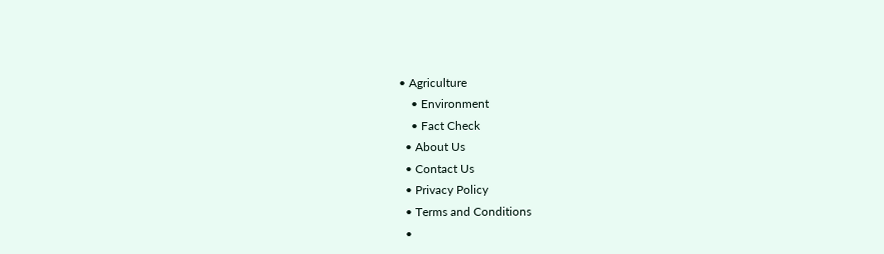• Agriculture
    • Environment
    • Fact Check
  • About Us
  • Contact Us
  • Privacy Policy
  • Terms and Conditions
  •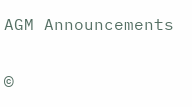AGM Announcements

©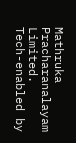Mathruka Pracharanalayam Limited.
Tech-enabled by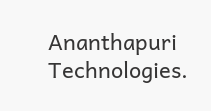Ananthapuri Technologies.